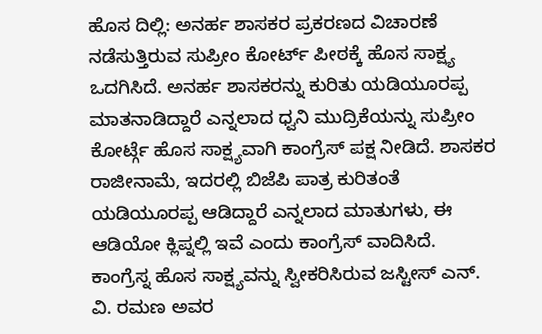ಹೊಸ ದಿಲ್ಲಿ: ಅನರ್ಹ ಶಾಸಕರ ಪ್ರಕರಣದ ವಿಚಾರಣೆ ನಡೆಸುತ್ತಿರುವ ಸುಪ್ರೀಂ ಕೋರ್ಟ್ ಪೀಠಕ್ಕೆ ಹೊಸ ಸಾಕ್ಷ್ಯ ಒದಗಿಸಿದೆ. ಅನರ್ಹ ಶಾಸಕರನ್ನು ಕುರಿತು ಯಡಿಯೂರಪ್ಪ ಮಾತನಾಡಿದ್ದಾರೆ ಎನ್ನಲಾದ ಧ್ವನಿ ಮುದ್ರಿಕೆಯನ್ನು ಸುಪ್ರೀಂ ಕೋರ್ಟ್ಗೆ ಹೊಸ ಸಾಕ್ಷ್ಯವಾಗಿ ಕಾಂಗ್ರೆಸ್ ಪಕ್ಷ ನೀಡಿದೆ. ಶಾಸಕರ ರಾಜೀನಾಮೆ, ಇದರಲ್ಲಿ ಬಿಜೆಪಿ ಪಾತ್ರ ಕುರಿತಂತೆ ಯಡಿಯೂರಪ್ಪ ಆಡಿದ್ದಾರೆ ಎನ್ನಲಾದ ಮಾತುಗಳು, ಈ ಆಡಿಯೋ ಕ್ಲಿಪ್ನಲ್ಲಿ ಇವೆ ಎಂದು ಕಾಂಗ್ರೆಸ್ ವಾದಿಸಿದೆ. ಕಾಂಗ್ರೆಸ್ನ ಹೊಸ ಸಾಕ್ಷ್ಯವನ್ನು ಸ್ವೀಕರಿಸಿರುವ ಜಸ್ಟೀಸ್ ಎನ್. ವಿ. ರಮಣ ಅವರ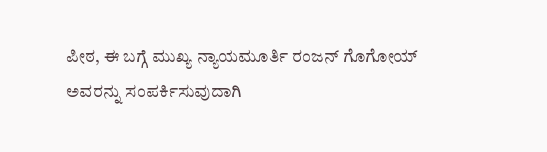ಪೀಠ, ಈ ಬಗ್ಗೆ ಮುಖ್ಯ ನ್ಯಾಯಮೂರ್ತಿ ರಂಜನ್ ಗೊಗೋಯ್ ಅವರನ್ನು ಸಂಪರ್ಕಿಸುವುದಾಗಿ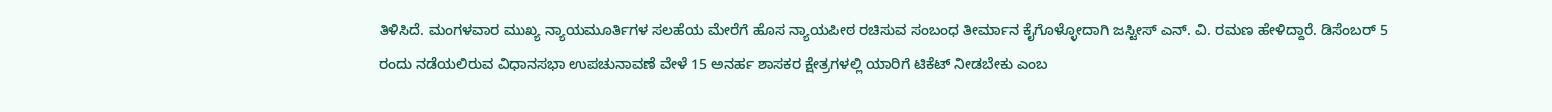ತಿಳಿಸಿದೆ. ಮಂಗಳವಾರ ಮುಖ್ಯ ನ್ಯಾಯಮೂರ್ತಿಗಳ ಸಲಹೆಯ ಮೇರೆಗೆ ಹೊಸ ನ್ಯಾಯಪೀಠ ರಚಿಸುವ ಸಂಬಂಧ ತೀರ್ಮಾನ ಕೈಗೊಳ್ಳೋದಾಗಿ ಜಸ್ಟೀಸ್ ಎನ್. ವಿ. ರಮಣ ಹೇಳಿದ್ದಾರೆ. ಡಿಸೆಂಬರ್ 5 ರಂದು ನಡೆಯಲಿರುವ ವಿಧಾನಸಭಾ ಉಪಚುನಾವಣೆ ವೇಳೆ 15 ಅನರ್ಹ ಶಾಸಕರ ಕ್ಷೇತ್ರಗಳಲ್ಲಿ ಯಾರಿಗೆ ಟಿಕೆಟ್ ನೀಡಬೇಕು ಎಂಬ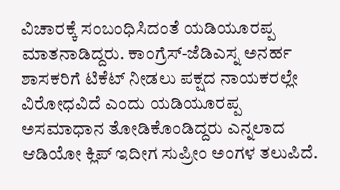ವಿಚಾರಕ್ಕೆ ಸಂಬಂಧಿಸಿದಂತೆ ಯಡಿಯೂರಪ್ಪ ಮಾತನಾಡಿದ್ದರು. ಕಾಂಗ್ರೆಸ್-ಜೆಡಿಎಸ್ನ ಅನರ್ಹ ಶಾಸಕರಿಗೆ ಟಿಕೆಟ್ ನೀಡಲು ಪಕ್ಷದ ನಾಯಕರಲ್ಲೇ ವಿರೋಧವಿದೆ ಎಂದು ಯಡಿಯೂರಪ್ಪ ಅಸಮಾಧಾನ ತೋಡಿಕೊಂಡಿದ್ದರು ಎನ್ನಲಾದ ಆಡಿಯೋ ಕ್ಲಿಪ್ ಇದೀಗ ಸುಪ್ರೀಂ ಅಂಗಳ ತಲುಪಿದೆ.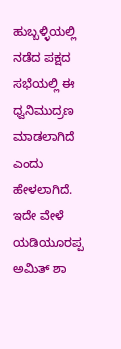ಹುಬ್ಬಳ್ಳಿಯಲ್ಲಿ ನಡೆದ ಪಕ್ಷದ ಸಭೆಯಲ್ಲಿ ಈ ಧ್ವನಿಮುದ್ರಣ ಮಾಡಲಾಗಿದೆ ಎಂದು ಹೇಳಲಾಗಿದೆ. ಇದೇ ವೇಳೆ ಯಡಿಯೂರಪ್ಪ ಅಮಿತ್ ಶಾ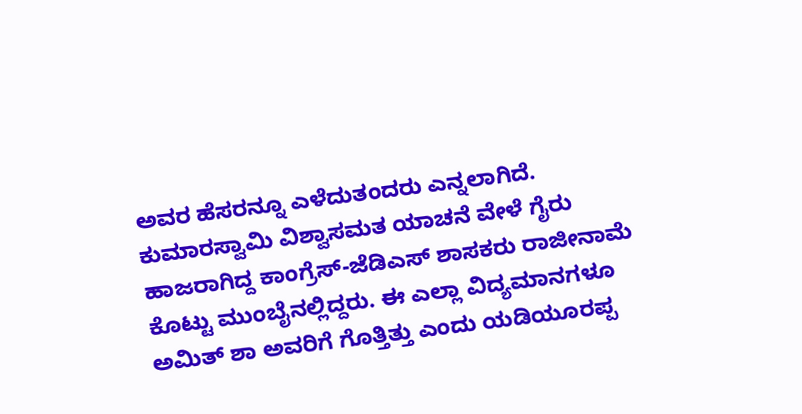ಅವರ ಹೆಸರನ್ನೂ ಎಳೆದುತಂದರು ಎನ್ನಲಾಗಿದೆ. ಕುಮಾರಸ್ವಾಮಿ ವಿಶ್ವಾಸಮತ ಯಾಚನೆ ವೇಳೆ ಗೈರು ಹಾಜರಾಗಿದ್ದ ಕಾಂಗ್ರೆಸ್-ಜೆಡಿಎಸ್ ಶಾಸಕರು ರಾಜೀನಾಮೆ ಕೊಟ್ಟು ಮುಂಬೈನಲ್ಲಿದ್ದರು. ಈ ಎಲ್ಲಾ ವಿದ್ಯಮಾನಗಳೂ ಅಮಿತ್ ಶಾ ಅವರಿಗೆ ಗೊತ್ತಿತ್ತು ಎಂದು ಯಡಿಯೂರಪ್ಪ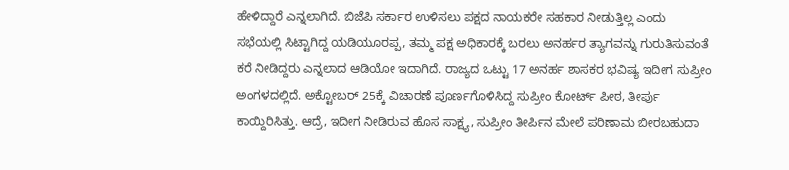ಹೇಳಿದ್ದಾರೆ ಎನ್ನಲಾಗಿದೆ. ಬಿಜೆಪಿ ಸರ್ಕಾರ ಉಳಿಸಲು ಪಕ್ಷದ ನಾಯಕರೇ ಸಹಕಾರ ನೀಡುತ್ತಿಲ್ಲ ಎಂದು ಸಭೆಯಲ್ಲಿ ಸಿಟ್ಟಾಗಿದ್ದ ಯಡಿಯೂರಪ್ಪ, ತಮ್ಮ ಪಕ್ಷ ಅಧಿಕಾರಕ್ಕೆ ಬರಲು ಅನರ್ಹರ ತ್ಯಾಗವನ್ನು ಗುರುತಿಸುವಂತೆ ಕರೆ ನೀಡಿದ್ದರು ಎನ್ನಲಾದ ಆಡಿಯೋ ಇದಾಗಿದೆ. ರಾಜ್ಯದ ಒಟ್ಟು 17 ಅನರ್ಹ ಶಾಸಕರ ಭವಿಷ್ಯ ಇದೀಗ ಸುಪ್ರೀಂ ಅಂಗಳದಲ್ಲಿದೆ. ಅಕ್ಟೋಬರ್ 25ಕ್ಕೆ ವಿಚಾರಣೆ ಪೂರ್ಣಗೊಳಿಸಿದ್ದ ಸುಪ್ರೀಂ ಕೋರ್ಟ್ ಪೀಠ, ತೀರ್ಪು ಕಾಯ್ದಿರಿಸಿತ್ತು. ಆದ್ರೆ, ಇದೀಗ ನೀಡಿರುವ ಹೊಸ ಸಾಕ್ಷ್ಯ, ಸುಪ್ರೀಂ ತೀರ್ಪಿನ ಮೇಲೆ ಪರಿಣಾಮ ಬೀರಬಹುದಾ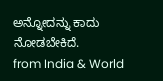ಅನ್ನೋದನ್ನು ಕಾದು ನೋಡಬೇಕಿದೆ.
from India & World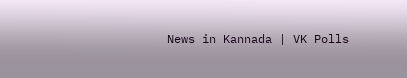News in Kannada | VK Polls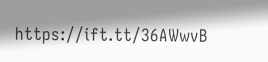https://ift.tt/36AWwvB